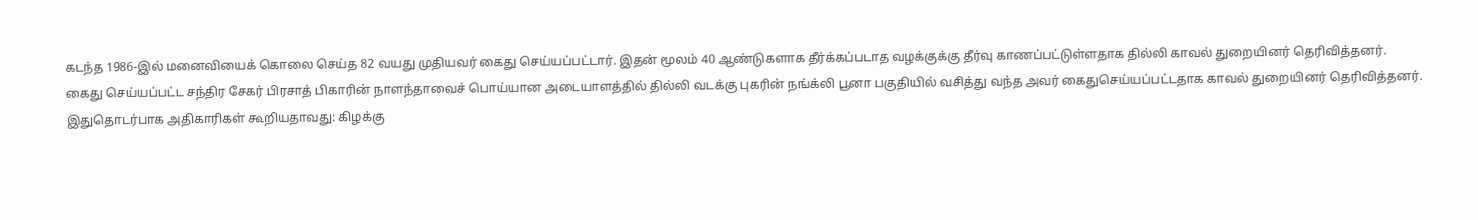கடந்த 1986-இல் மனைவியைக் கொலை செய்த 82 வயது முதியவர் கைது செய்யப்பட்டார். இதன் மூலம் 40 ஆண்டுகளாக தீர்க்கப்படாத வழக்குக்கு தீர்வு காணப்பட்டுள்ளதாக தில்லி காவல் துறையினர் தெரிவித்தனர்.
கைது செய்யப்பட்ட சந்திர சேகர் பிரசாத் பிகாரின் நாளந்தாவைச் பொய்யான அடையாளத்தில் தில்லி வடக்கு புகரின் நங்க்லி பூனா பகுதியில் வசித்து வந்த அவர் கைதுசெய்யப்பட்டதாக காவல் துறையினர் தெரிவித்தனர்.
இதுதொடர்பாக அதிகாரிகள் கூறியதாவது: கிழக்கு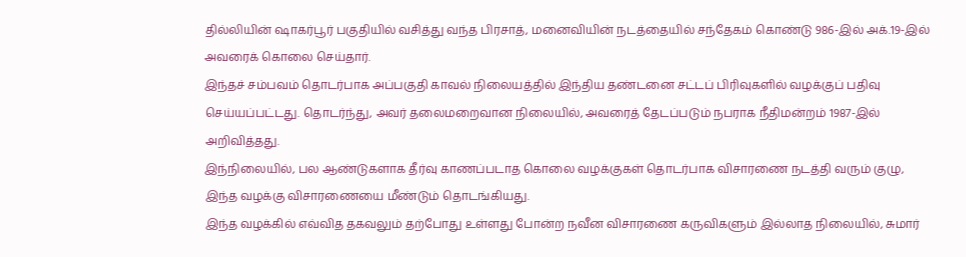தில்லியின் ஷாகர்பூர் பகுதியில் வசித்து வந்த பிரசாத், மனைவியின் நடத்தையில் சந்தேகம் கொண்டு 986-இல் அக்.19-இல் அவரைக் கொலை செய்தார்.
இந்தச் சம்பவம் தொடர்பாக அப்பகுதி காவல் நிலையத்தில் இந்திய தண்டனை சட்டப் பிரிவுகளில் வழக்குப் பதிவு செய்யப்பட்டது. தொடர்ந்து, அவர் தலைமறைவான நிலையில், அவரைத் தேடப்படும் நபராக நீதிமன்றம் 1987-இல் அறிவித்தது.
இந்நிலையில், பல ஆண்டுகளாக தீர்வு காணப்படாத கொலை வழக்குகள் தொடர்பாக விசாரணை நடத்தி வரும் குழு, இந்த வழக்கு விசாரணையை மீண்டும் தொடங்கியது.
இந்த வழக்கில் எவ்வித தகவலும் தற்போது உள்ளது போன்ற நவீன விசாரணை கருவிகளும் இல்லாத நிலையில், சுமார்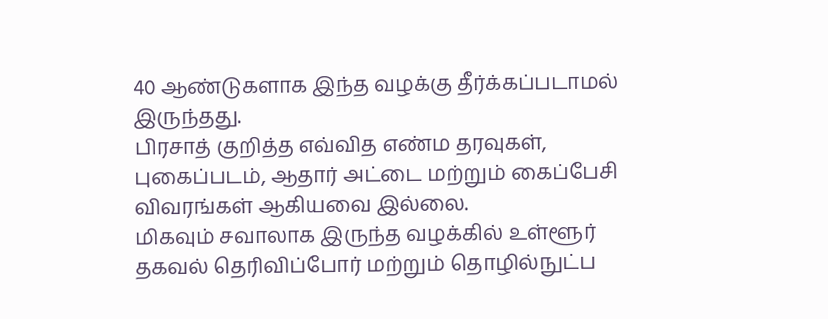40 ஆண்டுகளாக இந்த வழக்கு தீர்க்கப்படாமல் இருந்தது.
பிரசாத் குறித்த எவ்வித எண்ம தரவுகள், புகைப்படம், ஆதார் அட்டை மற்றும் கைப்பேசி விவரங்கள் ஆகியவை இல்லை.
மிகவும் சவாலாக இருந்த வழக்கில் உள்ளூர் தகவல் தெரிவிப்போர் மற்றும் தொழில்நுட்ப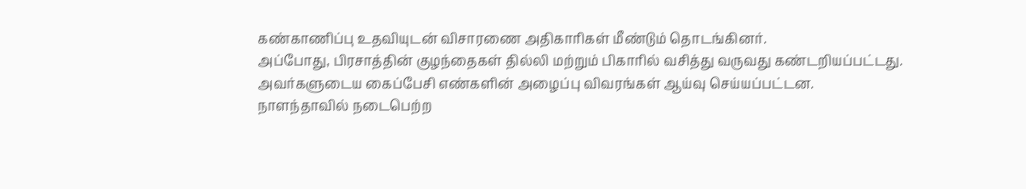கண்காணிப்பு உதவியுடன் விசாரணை அதிகாரிகள் மீண்டும் தொடங்கினர்.
அப்போது, பிரசாத்தின் குழந்தைகள் தில்லி மற்றும் பிகாரில் வசித்து வருவது கண்டறியப்பட்டது. அவர்களுடைய கைப்பேசி எண்களின் அழைப்பு விவரங்கள் ஆய்வு செய்யப்பட்டன.
நாளந்தாவில் நடைபெற்ற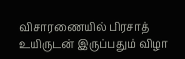விசாரணையில் பிரசாத் உயிருடன் இருப்பதும் விழா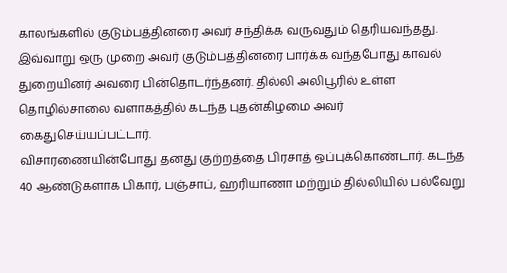காலங்களில் குடும்பத்தினரை அவர் சந்திக்க வருவதும் தெரியவந்தது.
இவ்வாறு ஒரு முறை அவர் குடும்பத்தினரை பார்க்க வந்தபோது காவல் துறையினர் அவரை பின்தொடர்ந்தனர். தில்லி அலிபூரில் உள்ள தொழில்சாலை வளாகத்தில் கடந்த புதன்கிழமை அவர் கைதுசெய்யப்பட்டார்.
விசாரணையின்போது தனது குற்றத்தை பிரசாத் ஒப்புக்கொண்டார். கடந்த 40 ஆண்டுகளாக பிகார், பஞ்சாப், ஹரியாணா மற்றும் தில்லியில் பல்வேறு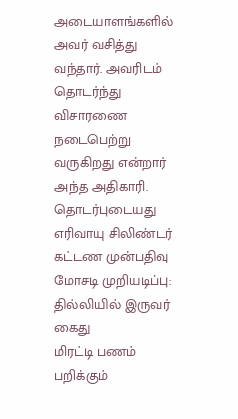அடையாளங்களில் அவர் வசித்து வந்தார். அவரிடம் தொடர்ந்து விசாரணை நடைபெற்று வருகிறது என்றார் அந்த அதிகாரி.
தொடர்புடையது
எரிவாயு சிலிண்டர் கட்டண முன்பதிவு மோசடி முறியடிப்பு: தில்லியில் இருவர் கைது
மிரட்டி பணம் பறிக்கும்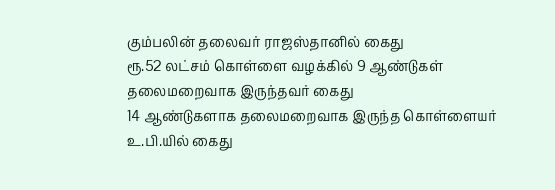கும்பலின் தலைவர் ராஜஸ்தானில் கைது
ரூ.52 லட்சம் கொள்ளை வழக்கில் 9 ஆண்டுகள் தலைமறைவாக இருந்தவர் கைது
14 ஆண்டுகளாக தலைமறைவாக இருந்த கொள்ளையர் உ.பி.யில் கைது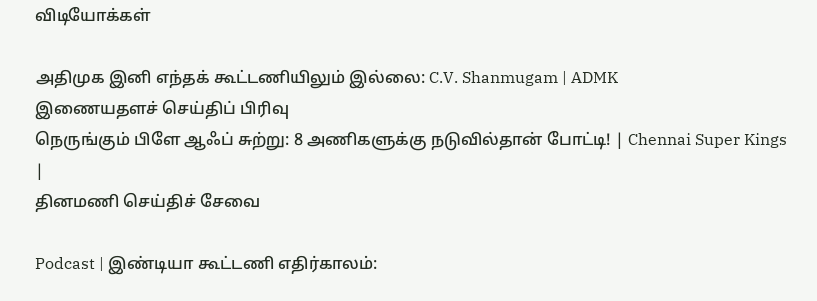விடியோக்கள்

அதிமுக இனி எந்தக் கூட்டணியிலும் இல்லை: C.V. Shanmugam | ADMK
இணையதளச் செய்திப் பிரிவு
நெருங்கும் பிளே ஆஃப் சுற்று: 8 அணிகளுக்கு நடுவில்தான் போட்டி! | Chennai Super Kings |
தினமணி செய்திச் சேவை

Podcast | இண்டியா கூட்டணி எதிர்காலம்: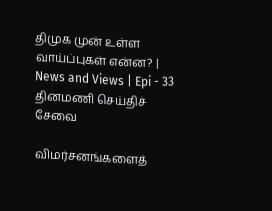திமுக முன் உள்ள வாய்ப்புகள் என்ன? | News and Views | Epi - 33
தினமணி செய்திச் சேவை

விமர்சனங்களைத்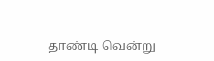தாண்டி வென்று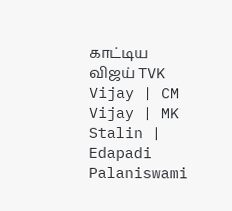காட்டிய விஜய் TVK Vijay | CM Vijay | MK Stalin | Edapadi Palaniswami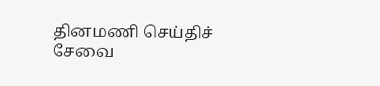தினமணி செய்திச் சேவை